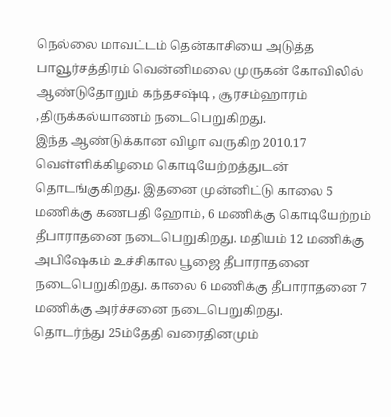நெல்லை மாவட்டம் தென்காசியை அடுத்த பாவூர்சத்திரம் வென்னிமலை முருகன் கோவிலில் ஆண்டுதோறும் கந்தசஷ்டி , சூரசம்ஹாரம் ,திருக்கல்யாணம் நடைபெறுகிறது.
இந்த ஆண்டுக்கான விழா வருகிற 2010.17 வெள்ளிக்கிழமை கொடியேற்றத்துடன் தொடங்குகிறது. இதனை முன்னிட்டு காலை 5 மணிக்கு கணபதி ஹோம், 6 மணிக்கு கொடியேற்றம் தீபாராதனை நடைபெறுகிறது. மதியம் 12 மணிக்கு அபிஷேகம் உச்சிகால பூஜை தீபாராதனை நடைபெறுகிறது. காலை 6 மணிக்கு தீபாராதனை 7 மணிக்கு அர்ச்சனை நடைபெறுகிறது.
தொடர்ந்து 25ம்தேதி வரைதினமும்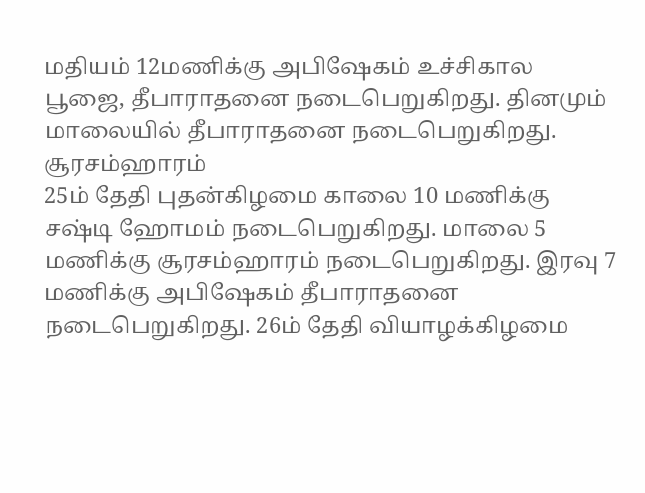மதியம் 12மணிக்கு அபிஷேகம் உச்சிகால பூஜை, தீபாராதனை நடைபெறுகிறது. தினமும் மாலையில் தீபாராதனை நடைபெறுகிறது.
சூரசம்ஹாரம்
25ம் தேதி புதன்கிழமை காலை 10 மணிக்கு சஷ்டி ஹோமம் நடைபெறுகிறது. மாலை 5 மணிக்கு சூரசம்ஹாரம் நடைபெறுகிறது. இரவு 7 மணிக்கு அபிஷேகம் தீபாராதனை நடைபெறுகிறது. 26ம் தேதி வியாழக்கிழமை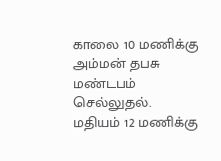காலை 10 மணிக்கு அம்மன் தபசு மண்டபம் செல்லுதல். மதியம் 12 மணிக்கு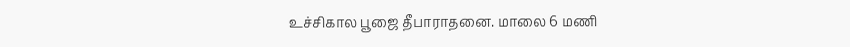உச்சிகால பூஜை தீபாராதனை. மாலை 6 மணி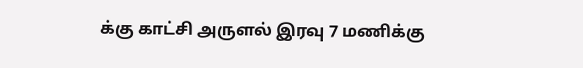க்கு காட்சி அருளல் இரவு 7 மணிக்கு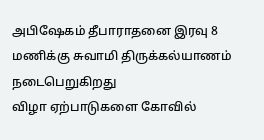அபிஷேகம் தீபாராதனை இரவு 8 மணிக்கு சுவாமி திருக்கல்யாணம் நடைபெறுகிறது
விழா ஏற்பாடுகளை கோவில்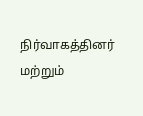நிர்வாகத்தினர் மற்றும்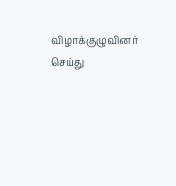விழாக்குழுவினர் செய்து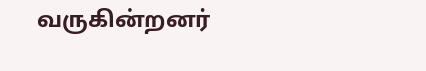வருகின்றனர்